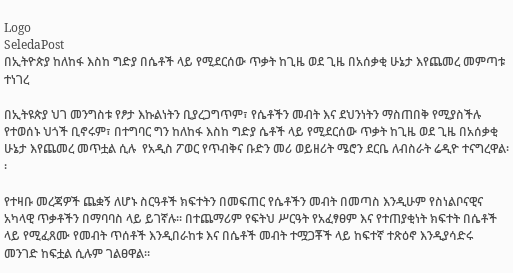Logo
SeledaPost
በኢትዮጵያ ከለከፋ እስከ ግድያ በሴቶች ላይ የሚደርሰው ጥቃት ከጊዜ ወደ ጊዜ በአሰቃቂ ሁኔታ እየጨመረ መምጣቱ ተነገረ

በኢትዩጵያ ህገ መንግስቱ የፆታ እኩልነትን ቢያረጋግጥም፣ የሴቶችን መብት እና ደህንነትን ማስጠበቅ የሚያስችሉ የተወሰኑ ህጎች ቢኖሩም፣ በተግባር ግን ከለከፋ እስከ ግድያ ሴቶች ላይ የሚደርሰው ጥቃት ከጊዜ ወደ ጊዜ በአሰቃቂ ሁኔታ እየጨመረ መጥቷል ሲሉ  የአዲስ ፖወር የጥብቅና ቡድን መሪ ወይዘሪት ሜሮን ደርቤ ለብስራት ሬዲዮ ተናግረዋል፡፡

የተዛቡ መረጃዎች ጨቋኝ ለሆኑ ስርዓቶች ክፍተትን በመፍጠር የሴቶችን መብት በመጣስ እንዲሁም የስነልቦናዊና አካላዊ ጥቃቶችን በማባባስ ላይ ይገኛሉ፡፡ በተጨማሪም የፍትህ ሥርዓት የአፈፃፀም እና የተጠያቂነት ክፍተት በሴቶች ላይ የሚፈጸሙ የመብት ጥሰቶች እንዲበራከቱ እና በሴቶች መብት ተሟጋቾች ላይ ከፍተኛ ተጽዕኖ እንዲያሳድሩ መንገድ ከፍቷል ሲሉም ገልፀዋል።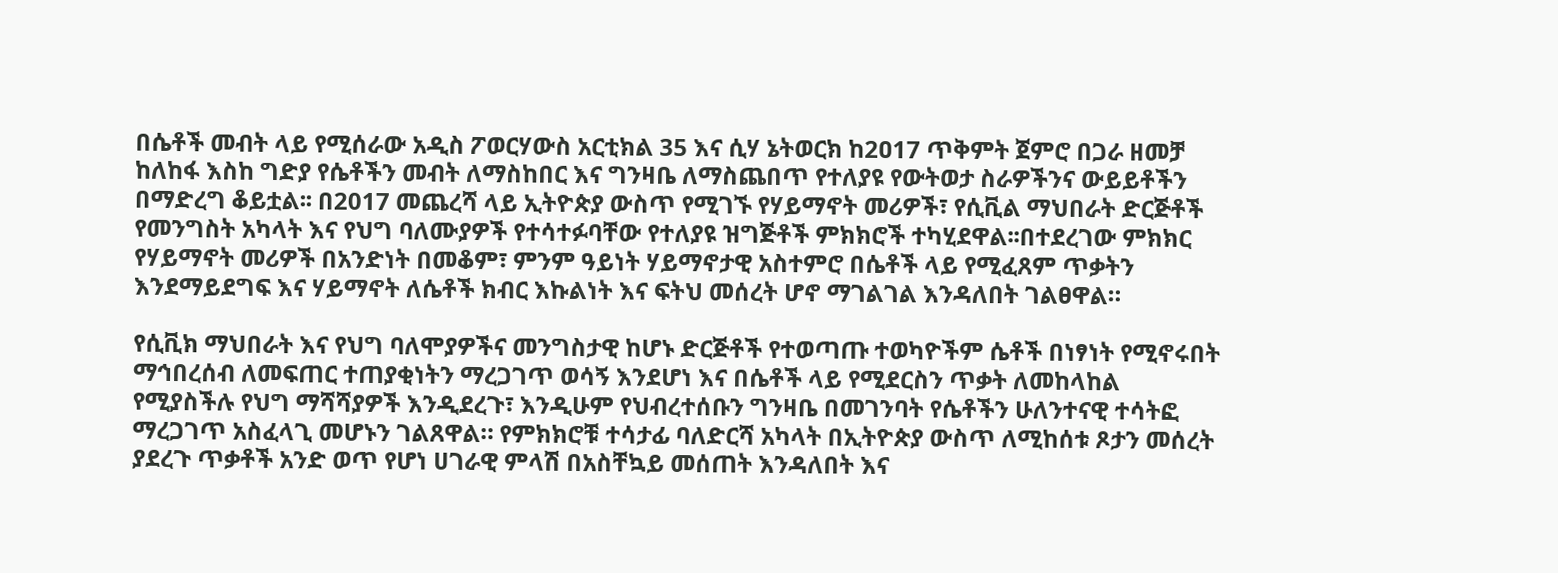በሴቶች መብት ላይ የሚሰራው አዲስ ፖወርሃውስ አርቲክል 35 እና ሲሃ ኔትወርክ ከ2ዐ17 ጥቅምት ጀምሮ በጋራ ዘመቻ ከለከፋ እስከ ግድያ የሴቶችን መብት ለማስከበር እና ግንዛቤ ለማስጨበጥ የተለያዩ የውትወታ ስራዎችንና ውይይቶችን በማድረግ ቆይቷል፡፡ በ2017 መጨረሻ ላይ ኢትዮጵያ ውስጥ የሚገኙ የሃይማኖት መሪዎች፣ የሲቪል ማህበራት ድርጅቶች የመንግስት አካላት እና የህግ ባለሙያዎች የተሳተፉባቸው የተለያዩ ዝግጅቶች ምክክሮች ተካሂደዋል፡፡በተደረገው ምክክር የሃይማኖት መሪዎች በአንድነት በመቆም፣ ምንም ዓይነት ሃይማኖታዊ አስተምሮ በሴቶች ላይ የሚፈጸም ጥቃትን እንደማይደግፍ እና ሃይማኖት ለሴቶች ክብር እኩልነት እና ፍትህ መሰረት ሆኖ ማገልገል እንዳለበት ገልፀዋል።

የሲቪክ ማህበራት እና የህግ ባለሞያዎችና መንግስታዊ ከሆኑ ድርጅቶች የተወጣጡ ተወካዮችም ሴቶች በነፃነት የሚኖሩበት ማኅበረሰብ ለመፍጠር ተጠያቂነትን ማረጋገጥ ወሳኝ እንደሆነ እና በሴቶች ላይ የሚደርስን ጥቃት ለመከላከል የሚያስችሉ የህግ ማሻሻያዎች እንዲደረጉ፣ እንዲሁም የህብረተሰቡን ግንዛቤ በመገንባት የሴቶችን ሁለንተናዊ ተሳትፎ ማረጋገጥ አስፈላጊ መሆኑን ገልጸዋል። የምክክሮቹ ተሳታፊ ባለድርሻ አካላት በኢትዮጵያ ውስጥ ለሚከሰቱ ጾታን መሰረት ያደረጉ ጥቃቶች አንድ ወጥ የሆነ ሀገራዊ ምላሽ በአስቸኳይ መሰጠት እንዳለበት እና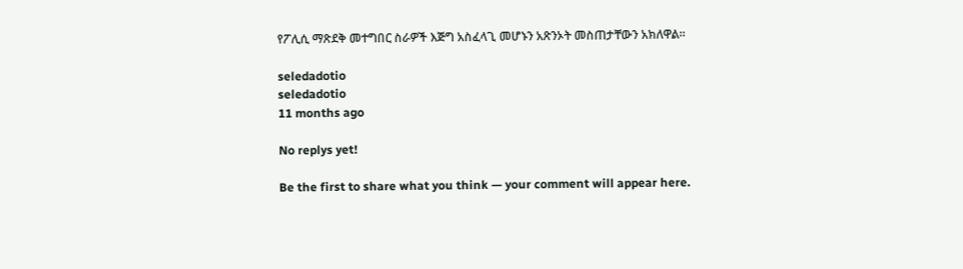የፖሊሲ ማጽደቅ መተግበር ስራዎች እጅግ አስፈላጊ መሆኑን አጽንኦት መስጠታቸውን አክለዋል።

seledadotio
seledadotio
11 months ago

No replys yet!

Be the first to share what you think — your comment will appear here.